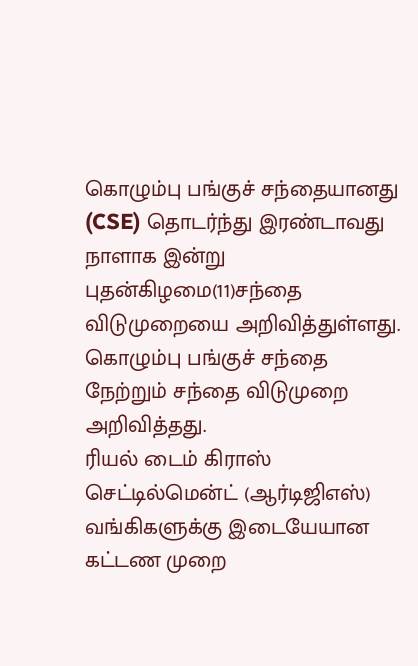கொழும்பு பங்குச் சந்தையானது (CSE) தொடர்ந்து இரண்டாவது நாளாக இன்று புதன்கிழமை(11)சந்தை விடுமுறையை அறிவித்துள்ளது.
கொழும்பு பங்குச் சந்தை நேற்றும் சந்தை விடுமுறை அறிவித்தது.
ரியல் டைம் கிராஸ் செட்டில்மென்ட் (ஆர்டிஜிஎஸ்) வங்கிகளுக்கு இடையேயான கட்டண முறை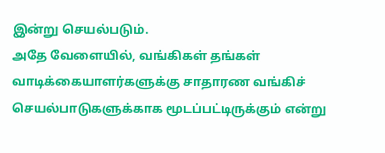இன்று செயல்படும்.
அதே வேளையில், வங்கிகள் தங்கள் வாடிக்கையாளர்களுக்கு சாதாரண வங்கிச் செயல்பாடுகளுக்காக மூடப்பட்டிருக்கும் என்று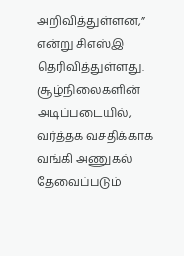அறிவித்துள்ளன,” என்று சிஎஸ்இ தெரிவித்துள்ளது.
சூழ்நிலைகளின் அடிப்படையில், வர்த்தக வசதிக்காக வங்கி அணுகல் தேவைப்படும்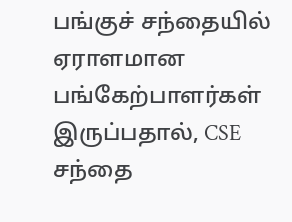பங்குச் சந்தையில் ஏராளமான பங்கேற்பாளர்கள் இருப்பதால், CSE சந்தை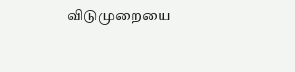விடுமுறையை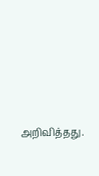அறிவித்தது.